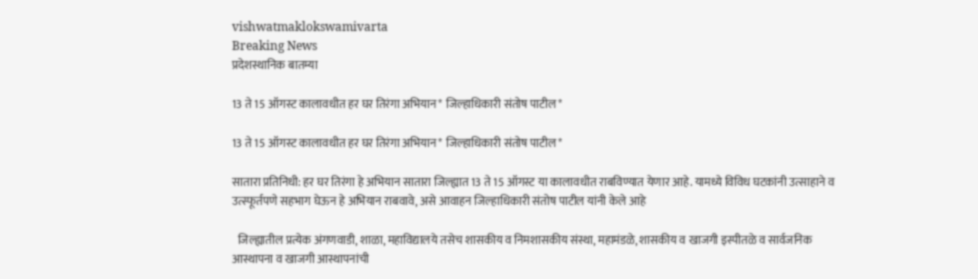vishwatmaklokswamivarta
Breaking News
प्रदेशस्थानिक बातम्या

13 ते 15 ऑगस्ट कालावधीत हर घर तिरंगा अभियान* जिल्हाधिकारी संतोष पाटील*

13 ते 15 ऑगस्ट कालावधीत हर घर तिरंगा अभियान* जिल्हाधिकारी संतोष पाटील*

सातारा प्रतिनिधी: हर घर तिरंगा हे अभियान सातारा जिल्ह्यात 13 ते 15 ऑगस्ट या कालावधीत राबविण्यात येणार आहे. यामध्ये विविध घटकांनी उत्साहाने व उत्स्फूर्तपणे सहभाग घेऊन हे अभियान राबवावे, असे आवाहन जिल्हाधिकारी संतोष पाटील यांनी केले आहे

  जिल्ह्यातील प्रत्येक अंगणवाडी, शाळा, महाविद्यालये तसेच शासकीय व निमशासकीय संस्था, महामंडळे, शासकीय व खाजगी इस्पीतळे व सार्वजनिक आस्थापना व खाजगी आस्थापनांची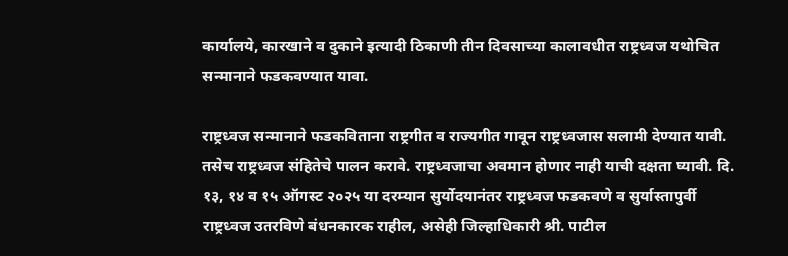कार्यालये, कारखाने व दुकाने इत्यादी ठिकाणी तीन दिवसाच्या कालावधीत राष्ट्रध्वज यथोचित सन्मानाने फडकवण्यात यावा.

राष्ट्रध्वज सन्मानाने फडकविताना राष्ट्रगीत व राज्यगीत गावून राष्ट्रध्वजास सलामी देण्यात यावी. तसेच राष्ट्रध्वज संहितेचे पालन करावे. राष्ट्रध्वजाचा अवमान होणार नाही याची दक्षता घ्यावी. दि. १३, १४ व १५ ऑगस्ट २०२५ या दरम्यान सुर्योदयानंतर राष्ट्रध्वज फडकवणे व सुर्यास्तापुर्वी राष्ट्रध्वज उतरविणे बंधनकारक राहील, असेही जिल्हाधिकारी श्री. पाटील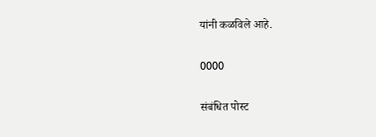यांनी कळविले आहे.

0000

संबंधित पोस्ट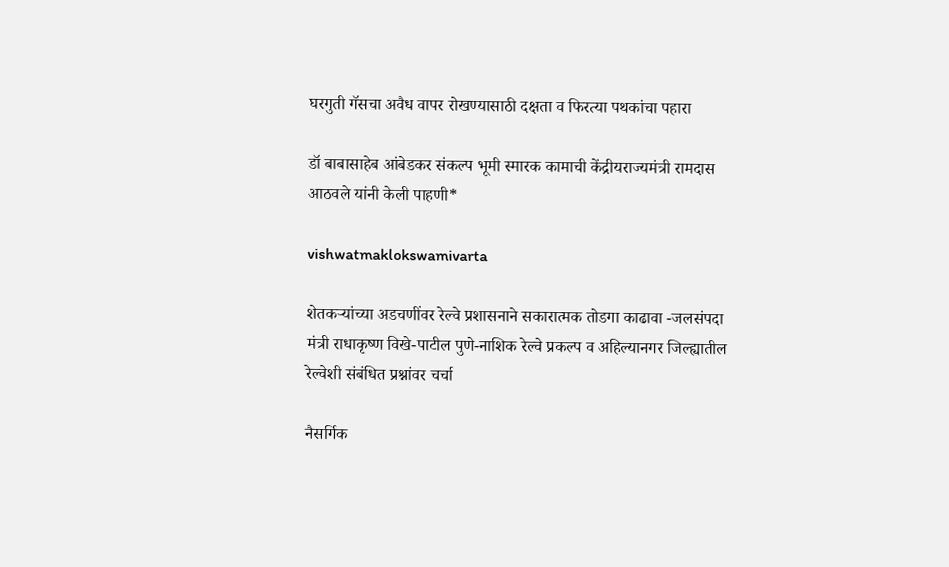घरगुती गॅसचा अवैध वापर रोखण्यासाठी दक्षता व फिरत्या पथकांचा पहारा

डॉ बाबासाहेब आंबेडकर संकल्प भूमी स्मारक कामाची केंद्रीयराज्यमंत्री रामदास आठवले यांनी केली पाहणी*

vishwatmaklokswamivarta

शेतकऱ्यांच्या अडचणींवर रेल्वे प्रशासनाने सकारात्मक तोडगा काढावा -जलसंपदा मंत्री राधाकृष्ण विखे-पाटील पुणे-नाशिक रेल्वे प्रकल्प व अहिल्यानगर जिल्ह्यातील रेल्वेशी संबंधित प्रश्नांवर चर्चा

नैसर्गिक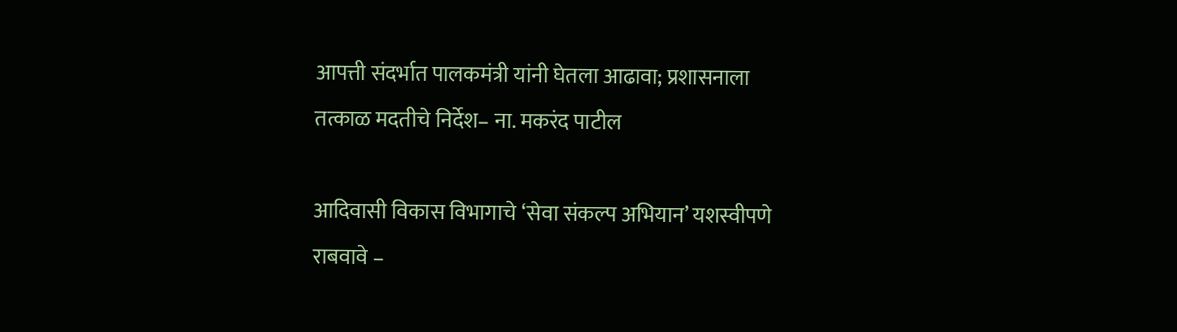आपत्ती संदर्भात पालकमंत्री यांनी घेतला आढावा; प्रशासनाला तत्काळ मदतीचे निर्देश– ना. मकरंद पाटील

आदिवासी विकास विभागाचे ‘सेवा संकल्प अभियान’ यशस्वीपणे राबवावे –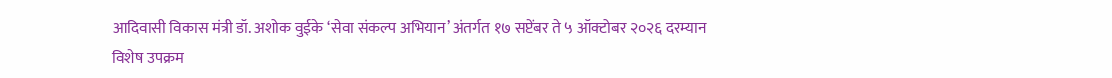आदिवासी विकास मंत्री डॉ. अशोक वुईके ‘सेवा संकल्प अभियान’ अंतर्गत १७ सप्टेंबर ते ५ ऑक्टोबर २०२६ दरम्यान विशेष उपक्रम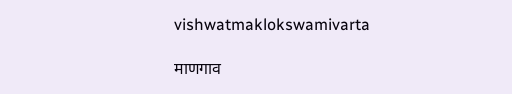vishwatmaklokswamivarta

माणगाव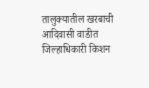तालुक्यातील खरबाची आदिवासी वाडीत जिल्हाधिकारी किशन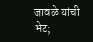जावळे यांची भेट;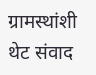ग्रामस्थांशी थेट संवाद